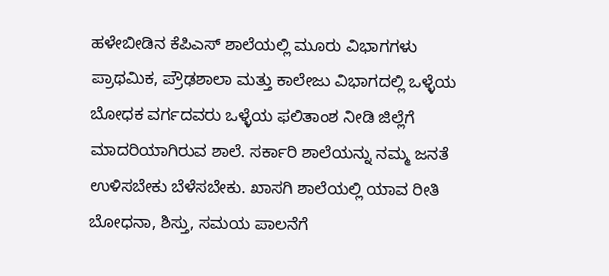ಹಳೇಬೀಡಿನ ಕೆಪಿಎಸ್ ಶಾಲೆಯಲ್ಲಿ ಮೂರು ವಿಭಾಗಗಳು ಪ್ರಾಥಮಿಕ, ಪ್ರೌಢಶಾಲಾ ಮತ್ತು ಕಾಲೇಜು ವಿಭಾಗದಲ್ಲಿ ಒಳ್ಳೆಯ ಬೋಧಕ ವರ್ಗದವರು ಒಳ್ಳೆಯ ಫಲಿತಾಂಶ ನೀಡಿ ಜಿಲ್ಲೆಗೆ ಮಾದರಿಯಾಗಿರುವ ಶಾಲೆ. ಸರ್ಕಾರಿ ಶಾಲೆಯನ್ನು ನಮ್ಮ ಜನತೆ ಉಳಿಸಬೇಕು ಬೆಳೆಸಬೇಕು. ಖಾಸಗಿ ಶಾಲೆಯಲ್ಲಿ ಯಾವ ರೀತಿ ಬೋಧನಾ, ಶಿಸ್ತು, ಸಮಯ ಪಾಲನೆಗೆ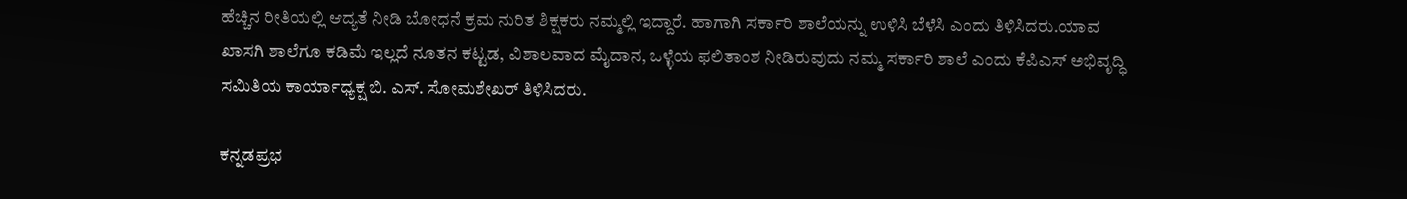ಹೆಚ್ಚಿನ ರೀತಿಯಲ್ಲಿ ಆದ್ಯತೆ ನೀಡಿ ಬೋಧನೆ ಕ್ರಮ ನುರಿತ ಶಿಕ್ಷಕರು ನಮ್ಮಲ್ಲಿ ಇದ್ದಾರೆ. ಹಾಗಾಗಿ ಸರ್ಕಾರಿ ಶಾಲೆಯನ್ನು ಉಳಿಸಿ ಬೆಳೆಸಿ ಎಂದು ತಿಳಿಸಿದರು.ಯಾವ ಖಾಸಗಿ ಶಾಲೆಗೂ ಕಡಿಮೆ ಇಲ್ಲದೆ ನೂತನ ಕಟ್ಟಡ, ವಿಶಾಲವಾದ ಮೈದಾನ, ಒಳ್ಳೆಯ ಫಲಿತಾಂಶ ನೀಡಿರುವುದು ನಮ್ಮ ಸರ್ಕಾರಿ ಶಾಲೆ ಎಂದು ಕೆಪಿಎಸ್ ಅಭಿವೃದ್ಧಿ ಸಮಿತಿಯ ಕಾರ್ಯಾಧ್ಯಕ್ಷ ಬಿ. ಎಸ್. ಸೋಮಶೇಖರ್‌ ತಿಳಿಸಿದರು.

ಕನ್ನಡಪ್ರಭ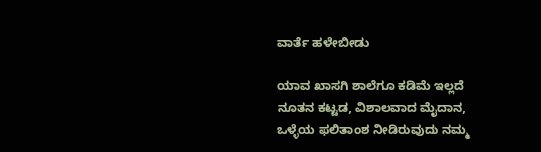ವಾರ್ತೆ ಹಳೇಬೀಡು

ಯಾವ ಖಾಸಗಿ ಶಾಲೆಗೂ ಕಡಿಮೆ ಇಲ್ಲದೆ ನೂತನ ಕಟ್ಟಡ, ವಿಶಾಲವಾದ ಮೈದಾನ, ಒಳ್ಳೆಯ ಫಲಿತಾಂಶ ನೀಡಿರುವುದು ನಮ್ಮ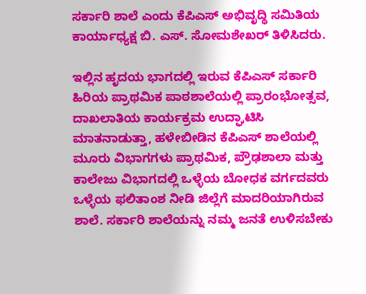ಸರ್ಕಾರಿ ಶಾಲೆ ಎಂದು ಕೆಪಿಎಸ್ ಅಭಿವೃದ್ಧಿ ಸಮಿತಿಯ ಕಾರ್ಯಾಧ್ಯಕ್ಷ ಬಿ. ಎಸ್. ಸೋಮಶೇಖರ್‌ ತಿಳಿಸಿದರು.

ಇಲ್ಲಿನ ಹೃದಯ ಭಾಗದಲ್ಲಿ ಇರುವ ಕೆಪಿಎಸ್ ಸರ್ಕಾರಿ ಹಿರಿಯ ಪ್ರಾಥಮಿಕ ಪಾಠಶಾಲೆಯಲ್ಲಿ ಪ್ರಾರಂಭೋತ್ಸವ, ದಾಖಲಾತಿಯ ಕಾರ್ಯಕ್ರಮ ಉದ್ಘಾಟಿಸಿ ಮಾತನಾಡುತ್ತಾ, ಹಳೇಬೀಡಿನ ಕೆಪಿಎಸ್ ಶಾಲೆಯಲ್ಲಿ ಮೂರು ವಿಭಾಗಗಳು ಪ್ರಾಥಮಿಕ, ಪ್ರೌಢಶಾಲಾ ಮತ್ತು ಕಾಲೇಜು ವಿಭಾಗದಲ್ಲಿ ಒಳ್ಳೆಯ ಬೋಧಕ ವರ್ಗದವರು ಒಳ್ಳೆಯ ಫಲಿತಾಂಶ ನೀಡಿ ಜಿಲ್ಲೆಗೆ ಮಾದರಿಯಾಗಿರುವ ಶಾಲೆ. ಸರ್ಕಾರಿ ಶಾಲೆಯನ್ನು ನಮ್ಮ ಜನತೆ ಉಳಿಸಬೇಕು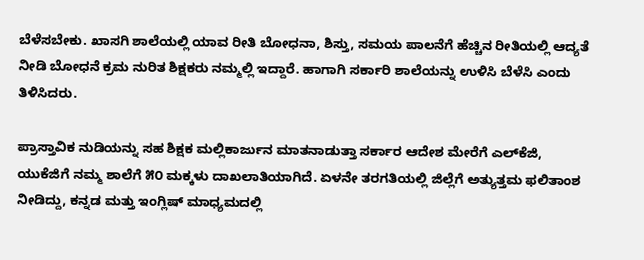ಬೆಳೆಸಬೇಕು. ಖಾಸಗಿ ಶಾಲೆಯಲ್ಲಿ ಯಾವ ರೀತಿ ಬೋಧನಾ, ಶಿಸ್ತು, ಸಮಯ ಪಾಲನೆಗೆ ಹೆಚ್ಚಿನ ರೀತಿಯಲ್ಲಿ ಆದ್ಯತೆ ನೀಡಿ ಬೋಧನೆ ಕ್ರಮ ನುರಿತ ಶಿಕ್ಷಕರು ನಮ್ಮಲ್ಲಿ ಇದ್ದಾರೆ. ಹಾಗಾಗಿ ಸರ್ಕಾರಿ ಶಾಲೆಯನ್ನು ಉಳಿಸಿ ಬೆಳೆಸಿ ಎಂದು ತಿಳಿಸಿದರು.

ಪ್ರಾಸ್ತಾವಿಕ ನುಡಿಯನ್ನು ಸಹ ಶಿಕ್ಷಕ ಮಲ್ಲಿಕಾರ್ಜುನ ಮಾತನಾಡುತ್ತಾ ಸರ್ಕಾರ ಆದೇಶ ಮೇರೆಗೆ ಎಲ್‌ಕೆಜಿ, ಯುಕೆಜಿಗೆ ನಮ್ಮ ಶಾಲೆಗೆ ೫೦ ಮಕ್ಕಳು ದಾಖಲಾತಿಯಾಗಿದೆ. ಏಳನೇ ತರಗತಿಯಲ್ಲಿ ಜಿಲ್ಲೆಗೆ ಅತ್ಯುತ್ತಮ ಫಲಿತಾಂಶ ನೀಡಿದ್ದು, ಕನ್ನಡ ಮತ್ತು ಇಂಗ್ಲಿಷ್ ಮಾಧ್ಯಮದಲ್ಲಿ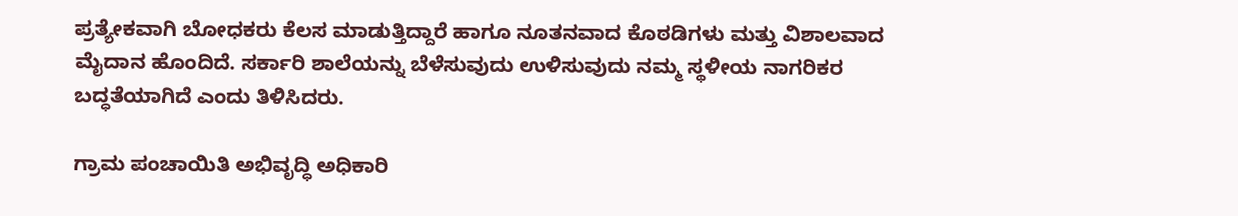ಪ್ರತ್ಯೇಕವಾಗಿ ಬೋಧಕರು ಕೆಲಸ ಮಾಡುತ್ತಿದ್ದಾರೆ ಹಾಗೂ ನೂತನವಾದ ಕೊಠಡಿಗಳು ಮತ್ತು ವಿಶಾಲವಾದ ಮೈದಾನ ಹೊಂದಿದೆ. ಸರ್ಕಾರಿ ಶಾಲೆಯನ್ನು ಬೆಳೆಸುವುದು ಉಳಿಸುವುದು ನಮ್ಮ ಸ್ಥಳೀಯ ನಾಗರಿಕರ ಬದ್ಧತೆಯಾಗಿದೆ ಎಂದು ತಿಳಿಸಿದರು.

ಗ್ರಾಮ ಪಂಚಾಯಿತಿ ಅಭಿವೃದ್ಧಿ ಅಧಿಕಾರಿ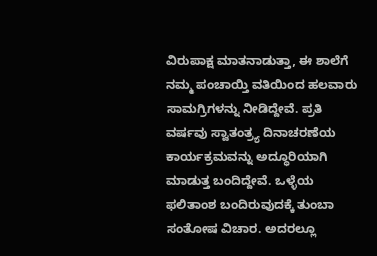ವಿರುಪಾಕ್ಷ ಮಾತನಾಡುತ್ತಾ, ಈ ಶಾಲೆಗೆ ನಮ್ಮ ಪಂಚಾಯ್ತಿ ವತಿಯಿಂದ ಹಲವಾರು ಸಾಮಗ್ರಿಗಳನ್ನು ನೀಡಿದ್ದೇವೆ. ಪ್ರತಿ ವರ್ಷವು ಸ್ವಾತಂತ್ರ್ಯ ದಿನಾಚರಣೆಯ ಕಾರ್ಯಕ್ರಮವನ್ನು ಅದ್ಧೂರಿಯಾಗಿ ಮಾಡುತ್ತ ಬಂದಿದ್ದೇವೆ. ಒಳ್ಳೆಯ ಫಲಿತಾಂಶ ಬಂದಿರುವುದಕ್ಕೆ ತುಂಬಾ ಸಂತೋಷ ವಿಚಾರ. ಅದರಲ್ಲೂ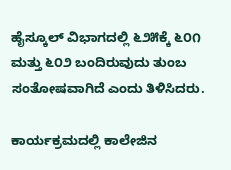ಹೈಸ್ಕೂಲ್ ವಿಭಾಗದಲ್ಲಿ ೬೨೫ಕ್ಕೆ ೬೦೧ ಮತ್ತು ೬೦೨ ಬಂದಿರುವುದು ತುಂಬ ಸಂತೋಷವಾಗಿದೆ ಎಂದು ತಿಳಿಸಿದರು.

ಕಾರ್ಯಕ್ರಮದಲ್ಲಿ ಕಾಲೇಜಿನ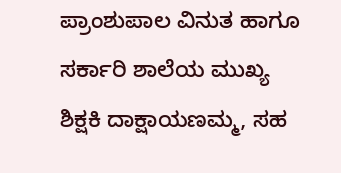ಪ್ರಾಂಶುಪಾಲ ವಿನುತ ಹಾಗೂ ಸರ್ಕಾರಿ ಶಾಲೆಯ ಮುಖ್ಯ ಶಿಕ್ಷಕಿ ದಾಕ್ಷಾಯಣಮ್ಮ, ಸಹ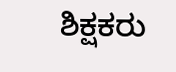ಶಿಕ್ಷಕರು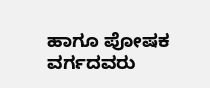ಹಾಗೂ ಪೋಷಕ ವರ್ಗದವರು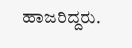ಹಾಜರಿದ್ದರು.